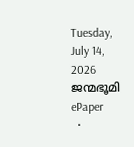Tuesday, July 14, 2026
ജന്മഭൂമി
ePaper
  •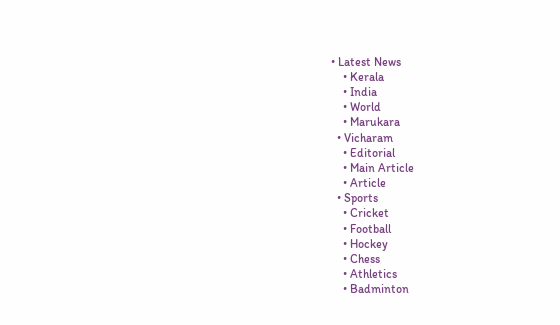• Latest News
    • Kerala
    • India
    • World
    • Marukara
  • Vicharam
    • Editorial
    • Main Article
    • Article
  • Sports
    • Cricket
    • Football
    • Hockey
    • Chess
    • Athletics
    • Badminton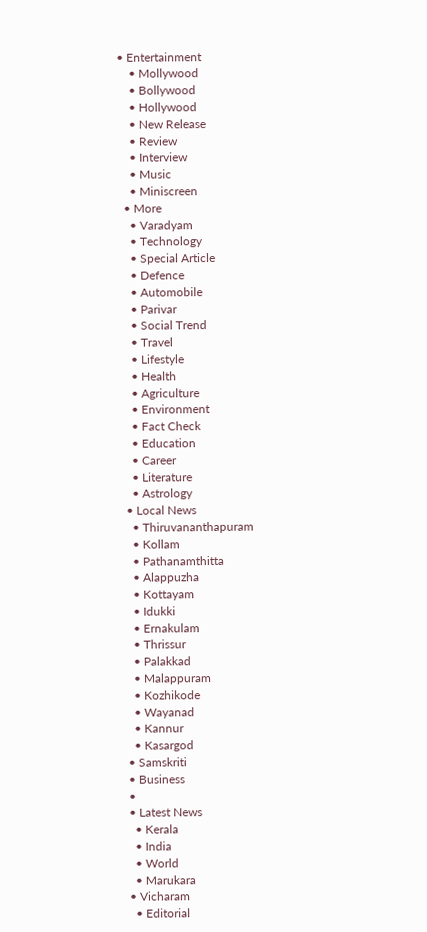• Entertainment
    • Mollywood
    • Bollywood
    • Hollywood
    • New Release
    • Review
    • Interview
    • Music
    • Miniscreen
  • More
    • Varadyam
    • Technology
    • Special Article
    • Defence
    • Automobile
    • Parivar
    • Social Trend
    • Travel
    • Lifestyle
    • Health
    • Agriculture
    • Environment
    • Fact Check
    • Education
    • Career
    • Literature
    • Astrology
  • Local News
    • Thiruvananthapuram
    • Kollam
    • Pathanamthitta
    • Alappuzha
    • Kottayam
    • Idukki
    • Ernakulam
    • Thrissur
    • Palakkad
    • Malappuram
    • Kozhikode
    • Wayanad
    • Kannur
    • Kasargod
  • Samskriti
  • Business
  •
  • Latest News
    • Kerala
    • India
    • World
    • Marukara
  • Vicharam
    • Editorial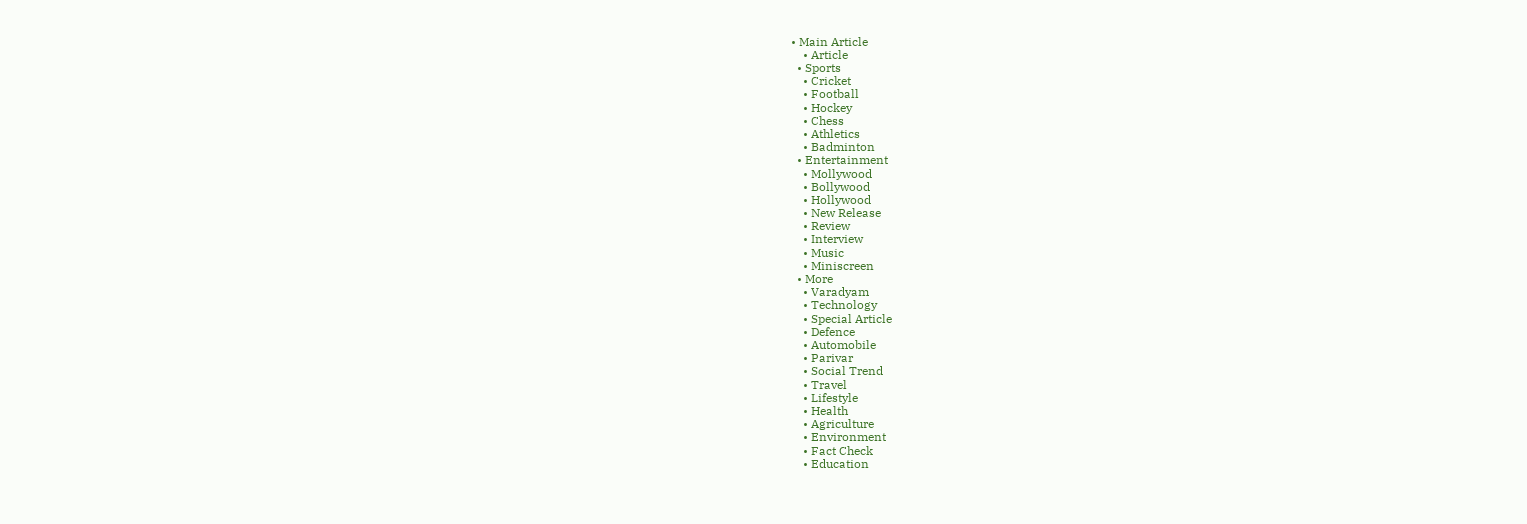• Main Article
    • Article
  • Sports
    • Cricket
    • Football
    • Hockey
    • Chess
    • Athletics
    • Badminton
  • Entertainment
    • Mollywood
    • Bollywood
    • Hollywood
    • New Release
    • Review
    • Interview
    • Music
    • Miniscreen
  • More
    • Varadyam
    • Technology
    • Special Article
    • Defence
    • Automobile
    • Parivar
    • Social Trend
    • Travel
    • Lifestyle
    • Health
    • Agriculture
    • Environment
    • Fact Check
    • Education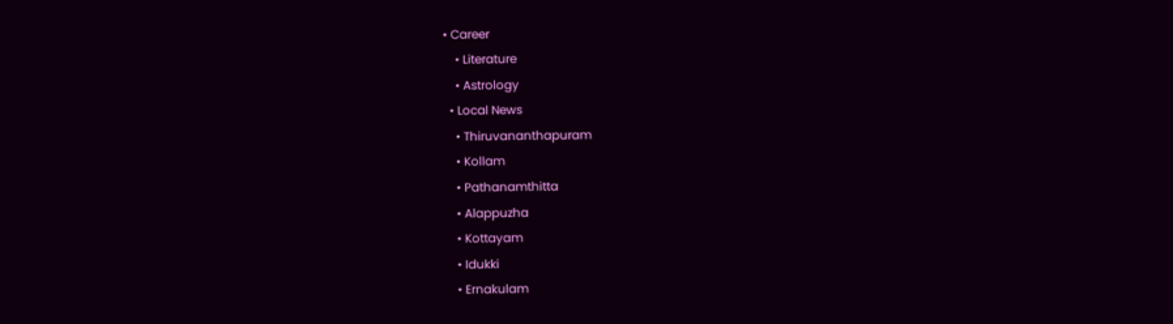• Career
    • Literature
    • Astrology
  • Local News
    • Thiruvananthapuram
    • Kollam
    • Pathanamthitta
    • Alappuzha
    • Kottayam
    • Idukki
    • Ernakulam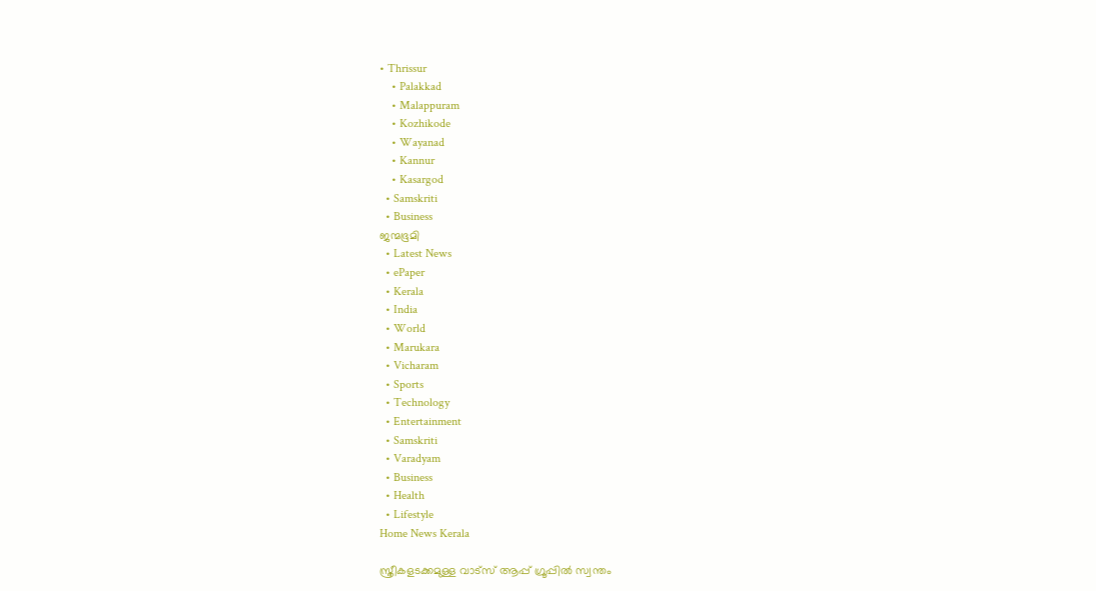• Thrissur
    • Palakkad
    • Malappuram
    • Kozhikode
    • Wayanad
    • Kannur
    • Kasargod
  • Samskriti
  • Business
ജന്മഭൂമി
  • Latest News
  • ePaper
  • Kerala
  • India
  • World
  • Marukara
  • Vicharam
  • Sports
  • Technology
  • Entertainment
  • Samskriti
  • Varadyam
  • Business
  • Health
  • Lifestyle
Home News Kerala

സ്ത്രീകളടക്കമുള്ള വാട്‌സ് ആപ്പ് ഗ്രൂപ്പില്‍ സ്വന്തം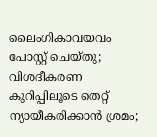ലൈംഗികാവയവം പോസ്റ്റ് ചെയ്തു; വിശദീകരണ കുറിപ്പിലൂടെ തെറ്റ് ന്യായീകരിക്കാന്‍ ശ്രമം;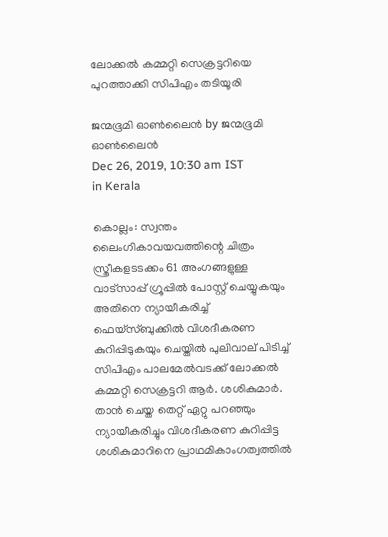ലോക്കല്‍ കമ്മറ്റി സെക്രട്ടറിയെ പുറത്താക്കി സിപിഎം തടിയൂരി

ജന്മഭൂമി ഓണ്‍ലൈന്‍ by ജന്മഭൂമി ഓണ്‍ലൈന്‍
Dec 26, 2019, 10:30 am IST
in Kerala

കൊല്ലം: സ്വന്തം ലൈംഗികാവയവത്തിന്റെ ചിത്രം സ്ത്രീകളടടക്കം 61 അംഗങ്ങളുള്ള വാട്‌സാപ്പ് ഗ്രൂപ്പില്‍ പോസ്റ്റ് ചെയ്യുകയും അതിനെ ന്യായീകരിച്ച് ഫെയ്‌സ്ബുക്കില്‍ വിശദീകരണ കുറിപ്പിടുകയും ചെയ്തില്‍ പുലിവാല് പിടിച്ച് സിപിഎം പാലമേല്‍വടക്ക് ലോക്കല്‍ കമ്മറ്റി സെക്രട്ടറി ആര്‍. ശശികുമാര്‍. താന്‍ ചെയ്ത തെറ്റ് ഏറ്റു പറഞ്ഞും ന്യായീകരിച്ചും വിശദീകരണ കുറിപ്പിട്ട ശശികുമാറിനെ പ്രാഥമികാംഗത്വത്തില്‍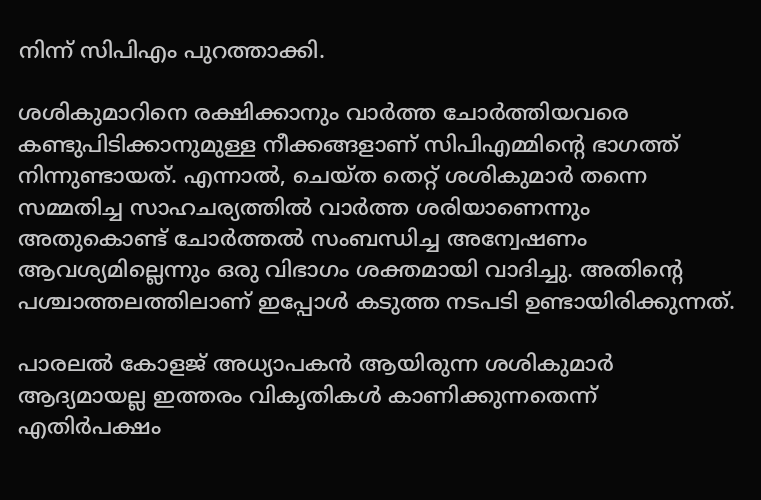നിന്ന് സിപിഎം പുറത്താക്കി.

ശശികുമാറിനെ രക്ഷിക്കാനും വാര്‍ത്ത ചോര്‍ത്തിയവരെ കണ്ടുപിടിക്കാനുമുള്ള നീക്കങ്ങളാണ് സിപിഎമ്മിന്റെ ഭാഗത്ത് നിന്നുണ്ടായത്. എന്നാല്‍, ചെയ്ത തെറ്റ് ശശികുമാര്‍ തന്നെ സമ്മതിച്ച സാഹചര്യത്തില്‍ വാര്‍ത്ത ശരിയാണെന്നും അതുകൊണ്ട് ചോര്‍ത്തല്‍ സംബന്ധിച്ച അന്വേഷണം ആവശ്യമില്ലെന്നും ഒരു വിഭാഗം ശക്തമായി വാദിച്ചു. അതിന്റെ പശ്ചാത്തലത്തിലാണ് ഇപ്പോള്‍ കടുത്ത നടപടി ഉണ്ടായിരിക്കുന്നത്.

പാരലല്‍ കോളജ് അധ്യാപകന്‍ ആയിരുന്ന ശശികുമാര്‍ ആദ്യമായല്ല ഇത്തരം വികൃതികള്‍ കാണിക്കുന്നതെന്ന് എതിര്‍പക്ഷം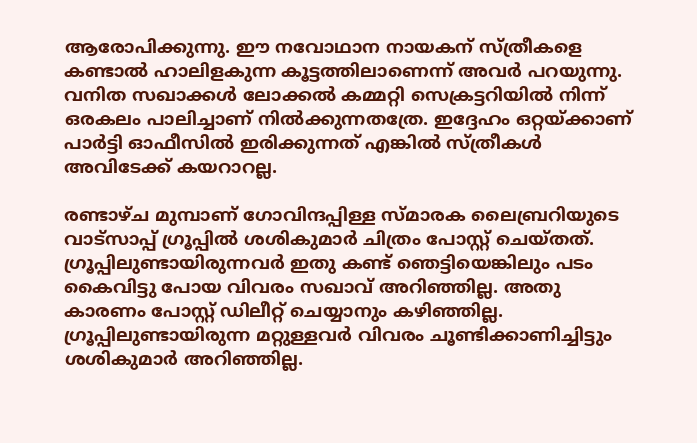ആരോപിക്കുന്നു. ഈ നവോഥാന നായകന് സ്ത്രീകളെ കണ്ടാല്‍ ഹാലിളകുന്ന കൂട്ടത്തിലാണെന്ന് അവര്‍ പറയുന്നു. വനിത സഖാക്കള്‍ ലോക്കല്‍ കമ്മറ്റി സെക്രട്ടറിയില്‍ നിന്ന് ഒരകലം പാലിച്ചാണ് നില്‍ക്കുന്നതത്രേ. ഇദ്ദേഹം ഒറ്റയ്‌ക്കാണ് പാര്‍ട്ടി ഓഫീസില്‍ ഇരിക്കുന്നത് എങ്കില്‍ സ്ത്രീകള്‍ അവിടേക്ക് കയറാറല്ല.

രണ്ടാഴ്ച മുമ്പാണ് ഗോവിന്ദപ്പിള്ള സ്മാരക ലൈബ്രറിയുടെ വാട്‌സാപ്പ് ഗ്രൂപ്പില്‍ ശശികുമാര്‍ ചിത്രം പോസ്റ്റ് ചെയ്തത്. ഗ്രൂപ്പിലുണ്ടായിരുന്നവര്‍ ഇതു കണ്ട് ഞെട്ടിയെങ്കിലും പടം കൈവിട്ടു പോയ വിവരം സഖാവ് അറിഞ്ഞില്ല. അതു കാരണം പോസ്റ്റ് ഡിലീറ്റ് ചെയ്യാനും കഴിഞ്ഞില്ല. ഗ്രൂപ്പിലുണ്ടായിരുന്ന മറ്റുള്ളവര്‍ വിവരം ചൂണ്ടിക്കാണിച്ചിട്ടും ശശികുമാര്‍ അറിഞ്ഞില്ല.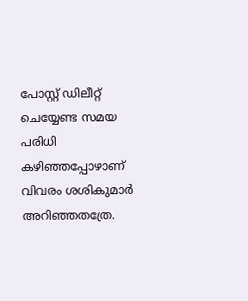പോസ്റ്റ് ഡിലീറ്റ് ചെയ്യേണ്ട സമയ പരിധി കഴിഞ്ഞപ്പോഴാണ് വിവരം ശശികുമാര്‍ അറിഞ്ഞതത്രേ.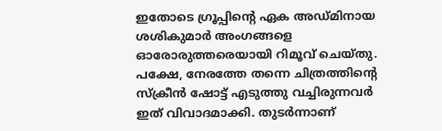ഇതോടെ ഗ്രൂപ്പിന്റെ ഏക അഡ്മിനായ ശശികുമാര്‍ അംഗങ്ങളെ ഓരോരുത്തരെയായി റിമൂവ് ചെയ്തു. പക്ഷേ, നേരത്തേ തന്നെ ചിത്രത്തിന്റെ സ്‌ക്രീന്‍ ഷോട്ട് എടുത്തു വച്ചിരുന്നവര്‍ ഇത് വിവാദമാക്കി. തുടര്‍ന്നാണ്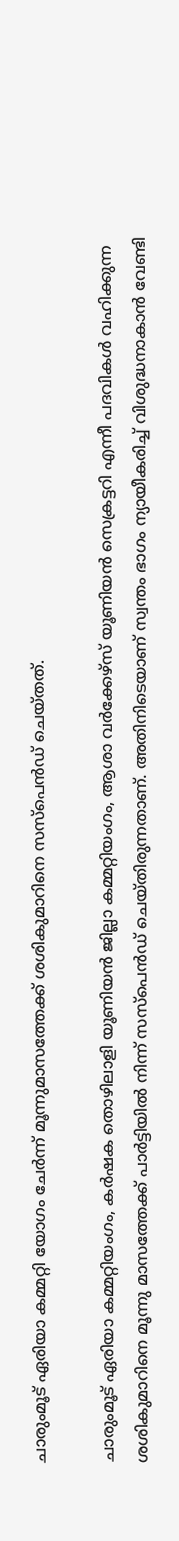ചാരുംമൂട് ഏരിയാ കമ്മറ്റി യോഗം ചേര്‍ന്ന് മൂന്നുമാസത്തേക്ക് ശശികുമാറിനെ സസ്‌പെന്‍ഡ് ചെയ്തത്.

ചാരുംമൂട് ഏരിയാ കമ്മറ്റിയംഗം, കര്‍ഷക തൊഴിലാളി യൂണിയന്‍ ജില്ലാ കമ്മറ്റിയംഗം, ആശാ വര്‍ക്കേഴ്‌സ് യൂണിയന്‍ സെക്രട്ടറി എന്നീ പദവികള്‍ വഹിക്കുന്ന ശശികുമാറിനെ മൂന്നു മാസത്തേക്ക് പാര്‍ട്ടിയില്‍ നിന്ന് സസ്‌പെന്‍ഡ് ചെയ്തിരുന്നതാണ്. അതിനിടെയാണ് സ്വന്തം ഭാഗം ന്യായീകരിച്ച് വിശുദ്ധനാകാന്‍ വേണ്ടി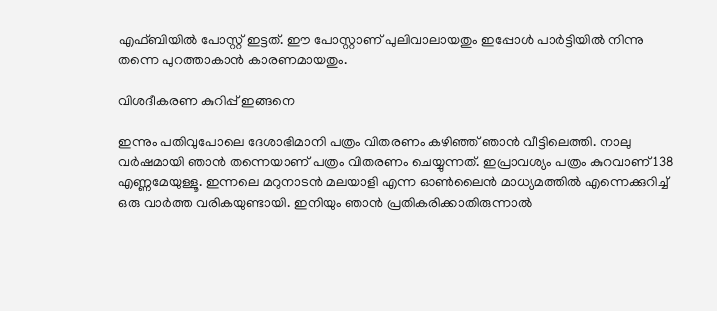എഫ്ബിയില്‍ പോസ്റ്റ് ഇട്ടത്. ഈ പോസ്റ്റാണ് പുലിവാലായതും ഇപ്പോള്‍ പാര്‍ട്ടിയില്‍ നിന്നു തന്നെ പുറത്താകാന്‍ കാരണമായതും.

വിശദീകരണ കുറിപ്പ് ഇങ്ങനെ

ഇന്നും പതിവുപോലെ ദേശാഭിമാനി പത്രം വിതരണം കഴിഞ്ഞ് ഞാന്‍ വീട്ടിലെത്തി. നാലു വര്‍ഷമായി ഞാന്‍ തന്നെയാണ് പത്രം വിതരണം ചെയ്യുന്നത്. ഇപ്രാവശ്യം പത്രം കുറവാണ് 138 എണ്ണമേയുള്ളൂ. ഇന്നലെ മറുനാടന്‍ മലയാളി എന്ന ഓണ്‍ലൈന്‍ മാധ്യമത്തില്‍ എന്നെക്കുറിച്ച് ഒരു വാര്‍ത്ത വരികയുണ്ടായി. ഇനിയും ഞാന്‍ പ്രതികരിക്കാതിരുന്നാല്‍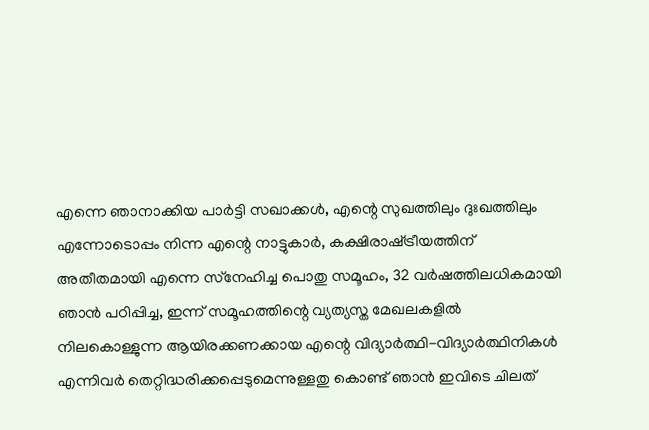എന്നെ ഞാനാക്കിയ പാര്‍ട്ടി സഖാക്കള്‍, എന്റെ സുഖത്തിലും ദുഃഖത്തിലും എന്നോടൊപ്പം നിന്ന എന്റെ നാട്ടുകാര്‍, കക്ഷിരാഷ്‌ട്രീയത്തിന് അതീതമായി എന്നെ സ്‌നേഹിച്ച പൊതു സമൂഹം, 32 വര്‍ഷത്തിലധികമായി ഞാന്‍ പഠിപ്പിച്ച, ഇന്ന് സമൂഹത്തിന്റെ വ്യത്യസ്ത മേഖലകളില്‍ നിലകൊള്ളുന്ന ആയിരക്കണക്കായ എന്റെ വിദ്യാര്‍ത്ഥി-വിദ്യാര്‍ത്ഥിനികള്‍ എന്നിവര്‍ തെറ്റിദ്ധരിക്കപ്പെടുമെന്നുള്ളതു കൊണ്ട് ഞാന്‍ ഇവിടെ ചിലത്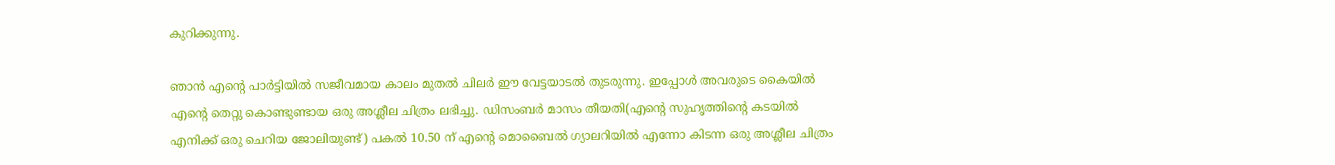കുറിക്കുന്നു.

ഞാന്‍ എന്റെ പാര്‍ട്ടിയില്‍ സജീവമായ കാലം മുതല്‍ ചിലര്‍ ഈ വേട്ടയാടല്‍ തുടരുന്നു. ഇപ്പോള്‍ അവരുടെ കൈയില്‍ എന്റെ തെറ്റു കൊണ്ടുണ്ടായ ഒരു അശ്ലീല ചിത്രം ലഭിച്ചു. ഡിസംബര്‍ മാസം തീയതി(എന്റെ സുഹൃത്തിന്റെ കടയില്‍ എനിക്ക് ഒരു ചെറിയ ജോലിയുണ്ട്) പകല്‍ 10.50 ന് എന്റെ മൊബൈല്‍ ഗ്യാലറിയില്‍ എന്നോ കിടന്ന ഒരു അശ്ലീല ചിത്രം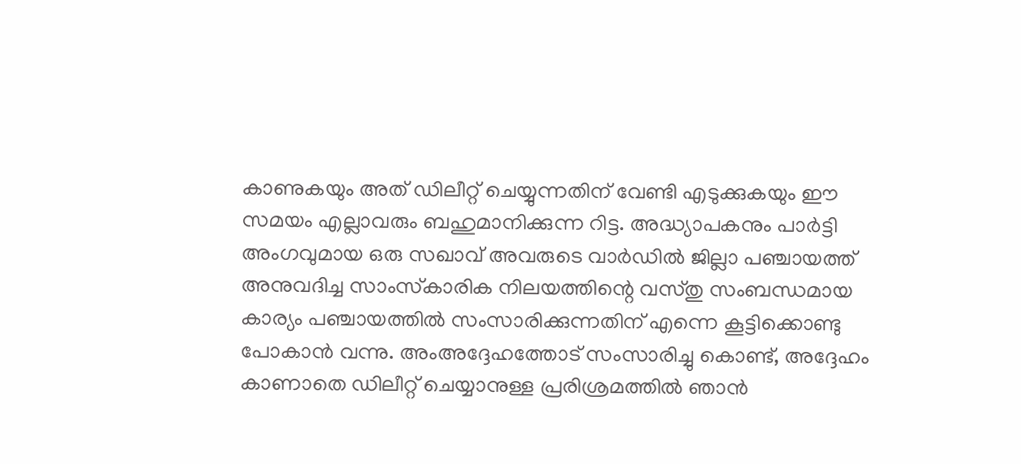കാണുകയും അത് ഡിലീറ്റ് ചെയ്യുന്നതിന് വേണ്ടി എടുക്കുകയും ഈ സമയം എല്ലാവരും ബഹുമാനിക്കുന്ന റിട്ട. അദ്ധ്യാപകനും പാര്‍ട്ടി അംഗവുമായ ഒരു സഖാവ് അവരുടെ വാര്‍ഡില്‍ ജില്ലാ പഞ്ചായത്ത് അനുവദിച്ച സാംസ്‌കാരിക നിലയത്തിന്റെ വസ്തു സംബന്ധമായ കാര്യം പഞ്ചായത്തില്‍ സംസാരിക്കുന്നതിന് എന്നെ കൂട്ടിക്കൊണ്ടു പോകാന്‍ വന്നു. അംഅദ്ദേഹത്തോട് സംസാരിച്ചു കൊണ്ട്, അദ്ദേഹം കാണാതെ ഡിലീറ്റ് ചെയ്യാനുള്ള പ്രരിശ്രമത്തില്‍ ഞാന്‍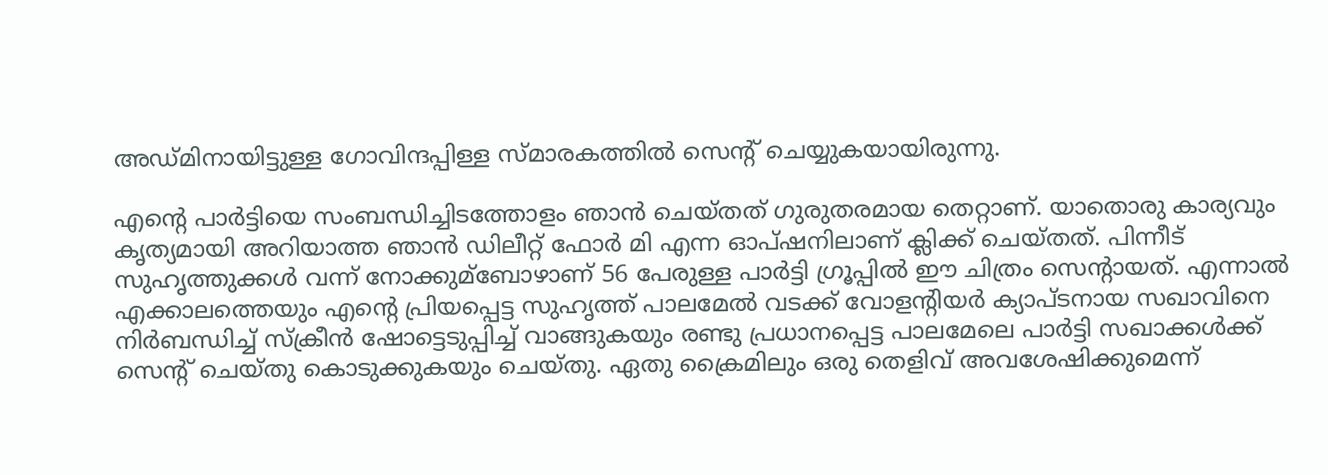അഡ്മിനായിട്ടുള്ള ഗോവിന്ദപ്പിള്ള സ്മാരകത്തില്‍ സെന്റ് ചെയ്യുകയായിരുന്നു.

എന്റെ പാര്‍ട്ടിയെ സംബന്ധിച്ചിടത്തോളം ഞാന്‍ ചെയ്തത് ഗുരുതരമായ തെറ്റാണ്. യാതൊരു കാര്യവും കൃത്യമായി അറിയാത്ത ഞാന്‍ ഡിലീറ്റ് ഫോര്‍ മി എന്ന ഓപ്ഷനിലാണ് ക്ലിക്ക് ചെയ്തത്. പിന്നീട് സുഹൃത്തുക്കള്‍ വന്ന് നോക്കുമ്‌ബോഴാണ് 56 പേരുള്ള പാര്‍ട്ടി ഗ്രൂപ്പില്‍ ഈ ചിത്രം സെന്റായത്. എന്നാല്‍ എക്കാലത്തെയും എന്റെ പ്രിയപ്പെട്ട സുഹൃത്ത് പാലമേല്‍ വടക്ക് വോളന്റിയര്‍ ക്യാപ്ടനായ സഖാവിനെ നിര്‍ബന്ധിച്ച് സ്‌ക്രീന്‍ ഷോട്ടെടുപ്പിച്ച് വാങ്ങുകയും രണ്ടു പ്രധാനപ്പെട്ട പാലമേലെ പാര്‍ട്ടി സഖാക്കള്‍ക്ക് സെന്റ് ചെയ്തു കൊടുക്കുകയും ചെയ്തു. ഏതു ക്രൈമിലും ഒരു തെളിവ് അവശേഷിക്കുമെന്ന്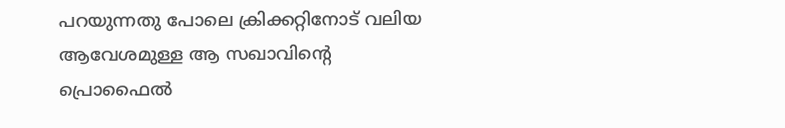പറയുന്നതു പോലെ ക്രിക്കറ്റിനോട് വലിയ ആവേശമുള്ള ആ സഖാവിന്റെ പ്രൊഫൈല്‍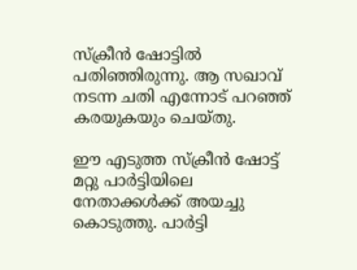സ്‌ക്രീന്‍ ഷോട്ടില്‍ പതിഞ്ഞിരുന്നു. ആ സഖാവ് നടന്ന ചതി എന്നോട് പറഞ്ഞ് കരയുകയും ചെയ്തു.

ഈ എടുത്ത സ്‌ക്രീന്‍ ഷോട്ട് മറ്റു പാര്‍ട്ടിയിലെ നേതാക്കള്‍ക്ക് അയച്ചു കൊടുത്തു. പാര്‍ട്ടി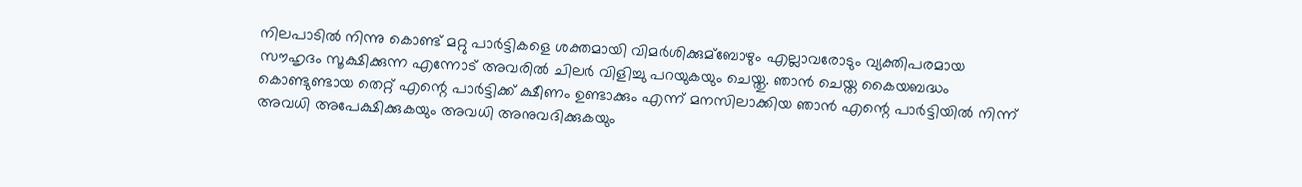നിലപാടില്‍ നിന്നു കൊണ്ട് മറ്റു പാര്‍ട്ടികളെ ശക്തമായി വിമര്‍ശിക്കുമ്‌ബോഴും എല്ലാവരോടും വ്യക്തിപരമായ സൗഹൃദം സൂക്ഷിക്കുന്ന എന്നോട് അവരില്‍ ചിലര്‍ വിളിച്ചു പറയുകയും ചെയ്തു. ഞാന്‍ ചെയ്ത കൈയബദ്ധം കൊണ്ടുണ്ടായ തെറ്റ് എന്റെ പാര്‍ട്ടിക്ക് ക്ഷീണം ഉണ്ടാക്കും എന്ന് മനസിലാക്കിയ ഞാന്‍ എന്റെ പാര്‍ട്ടിയില്‍ നിന്ന് അവധി അപേക്ഷിക്കുകയും അവധി അനുവദിക്കുകയും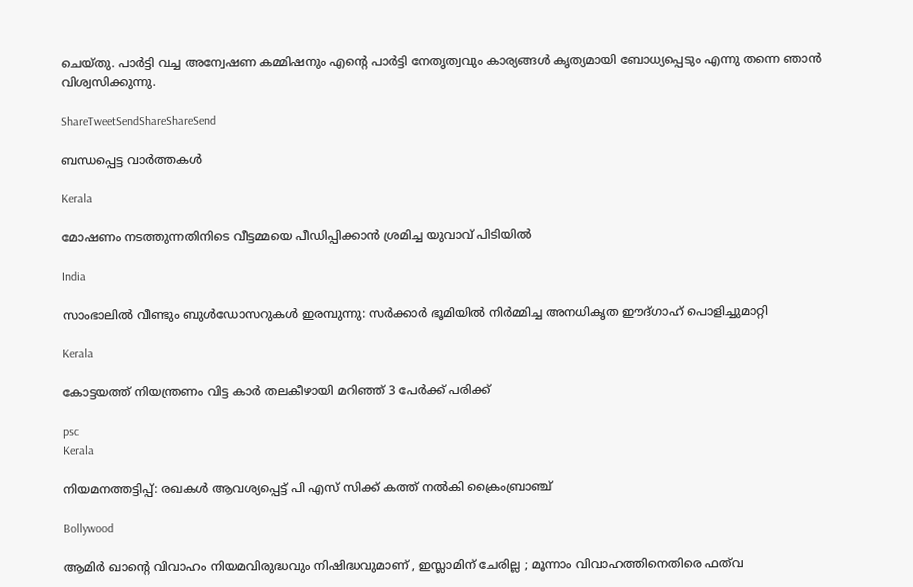ചെയ്തു. പാര്‍ട്ടി വച്ച അന്വേഷണ കമ്മിഷനും എന്റെ പാര്‍ട്ടി നേതൃത്വവും കാര്യങ്ങള്‍ കൃത്യമായി ബോധ്യപ്പെടും എന്നു തന്നെ ഞാന്‍ വിശ്വസിക്കുന്നു.

ShareTweetSendShareShareSend

ബന്ധപ്പെട്ട വാര്‍ത്തകള്‍

Kerala

മോഷണം നടത്തുന്നതിനിടെ വീട്ടമ്മയെ പീഡിപ്പിക്കാന്‍ ശ്രമിച്ച യുവാവ് പിടിയില്‍

India

സാംഭാലിൽ വീണ്ടും ബുൾഡോസറുകൾ ഇരമ്പുന്നു: സർക്കാർ ഭൂമിയിൽ നിർമ്മിച്ച അനധികൃത ഈദ്ഗാഹ് പൊളിച്ചുമാറ്റി

Kerala

കോട്ടയത്ത് നിയന്ത്രണം വിട്ട കാര്‍ തലകീഴായി മറിഞ്ഞ് 3 പേര്‍ക്ക് പരിക്ക്

psc
Kerala

നിയമനത്തട്ടിപ്പ്: രഖകള്‍ ആവശ്യപ്പെട്ട് പി എസ് സിക്ക് കത്ത് നല്‍കി ക്രൈംബ്രാഞ്ച്

Bollywood

ആമിർ ഖാന്റെ വിവാഹം നിയമവിരുദ്ധവും നിഷിദ്ധവുമാണ് , ഇസ്ലാമിന് ചേരില്ല ; മൂന്നാം വിവാഹത്തിനെതിരെ ഫത്‌വ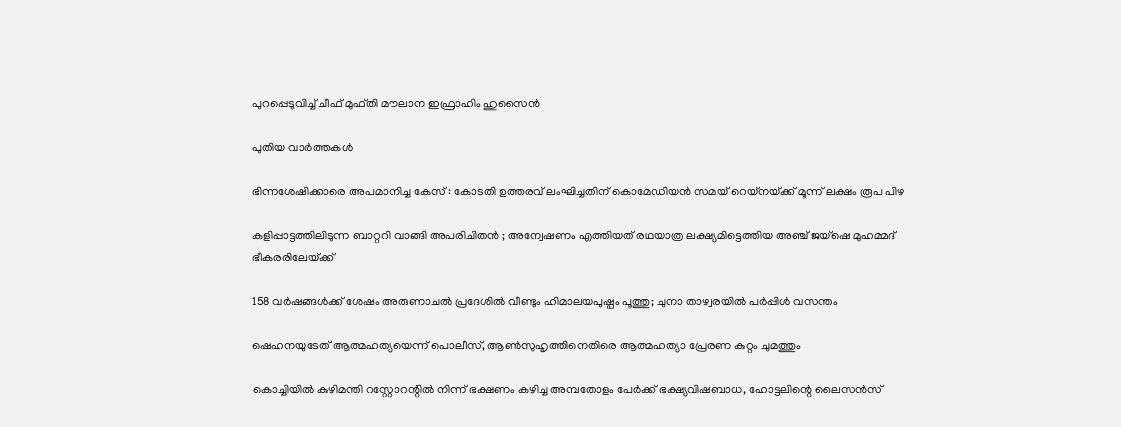പുറപ്പെടുവിച്ച് ചീഫ് മുഫ്തി മൗലാന ഇഫ്രാഹിം ഹുസൈൻ

പുതിയ വാര്‍ത്തകള്‍

ഭിന്നശേഷിക്കാരെ അപമാനിച്ച കേസ് : കോടതി ഉത്തരവ് ലംഘിച്ചതിന് കൊമേഡിയന്‍ സമയ് റെയ്നയ്‌ക്ക് മൂന്ന് ലക്ഷം രൂപ പിഴ

കളിപ്പാട്ടത്തിലിടുന്ന ബാറ്ററി വാങ്ങി അപരിചിതൻ ; അന്വേഷണം എത്തിയത് രഥയാത്ര ലക്ഷ്യമിട്ടെത്തിയ അഞ്ച് ജയ്ഷെ മുഹമ്മദ് ഭീകരരിലേയ്‌ക്ക്

158 വര്‍ഷങ്ങള്‍ക്ക് ശേഷം അരുണാചല്‍ പ്രദേശില്‍ വീണ്ടും ഹിമാലയപുഷ്പം പൂത്തു; ചുനാ താഴ്വരയില്‍ പര്‍പ്പിള്‍ വസന്തം

ഷെഹനയുടേത് ആത്മഹത്യയെന്ന് പൊലീസ്, ആണ്‍സുഹൃത്തിനെതിരെ ആത്മഹത്യാ പ്രേരണ കുറ്റം ചുമത്തും

കൊച്ചിയില്‍ കുഴിമന്തി റസ്റ്റോറന്റില്‍ നിന്ന് ഭക്ഷണം കഴിച്ച അമ്പതോളം പേര്‍ക്ക് ഭക്ഷ്യവിഷബാധ, ഹോട്ടലിന്റെ ലൈസന്‍സ്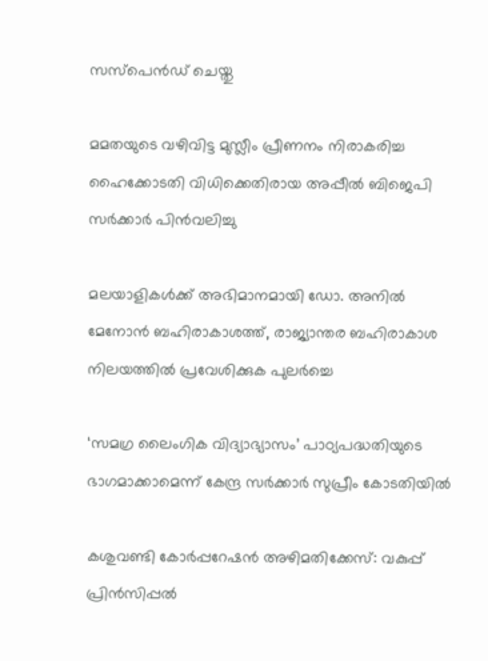സസ്‌പെന്‍ഡ് ചെയ്തു

മമതയുടെ വഴിവിട്ട മുസ്ലീം പ്രീണനം നിരാകരിച്ച ഹൈക്കോടതി വിധിക്കെതിരായ അപ്പീല്‍ ബിജെപി സര്‍ക്കാര്‍ പിന്‍വലിച്ചു

മലയാളികള്‍ക്ക് അഭിമാനമായി ഡോ. അനില്‍ മേനോന്‍ ബഹിരാകാശത്ത്, രാജ്യാന്തര ബഹിരാകാശ നിലയത്തില്‍ പ്രവേശിക്കുക പുലര്‍ച്ചെ

‘സമഗ്ര ലൈംഗിക വിദ്യാഭ്യാസം’ പാഠ്യപദ്ധതിയുടെ ഭാഗമാക്കാമെന്ന് കേന്ദ്ര സര്‍ക്കാര്‍ സുപ്രീം കോടതിയില്‍

കശുവണ്ടി കോര്‍പ്പറേഷന്‍ അഴിമതിക്കേസ്: വകുപ്പ് പ്രിന്‍സിപ്പല്‍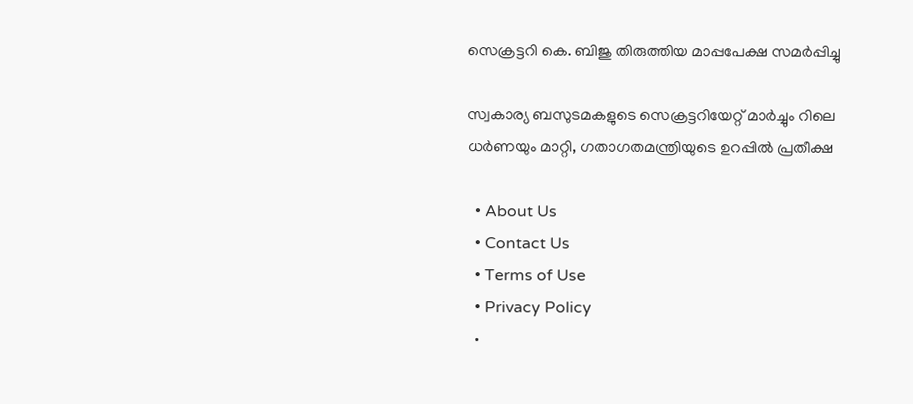സെക്രട്ടറി കെ. ബിജു തിരുത്തിയ മാപ്പപേക്ഷ സമര്‍പ്പിച്ചു

സ്വകാര്യ ബസുടമകളുടെ സെക്രട്ടറിയേറ്റ് മാര്‍ച്ചും റിലെ ധര്‍ണയും മാറ്റി, ഗതാഗതമന്ത്രിയുടെ ഉറപ്പില്‍ പ്രതീക്ഷ

  • About Us
  • Contact Us
  • Terms of Use
  • Privacy Policy
  •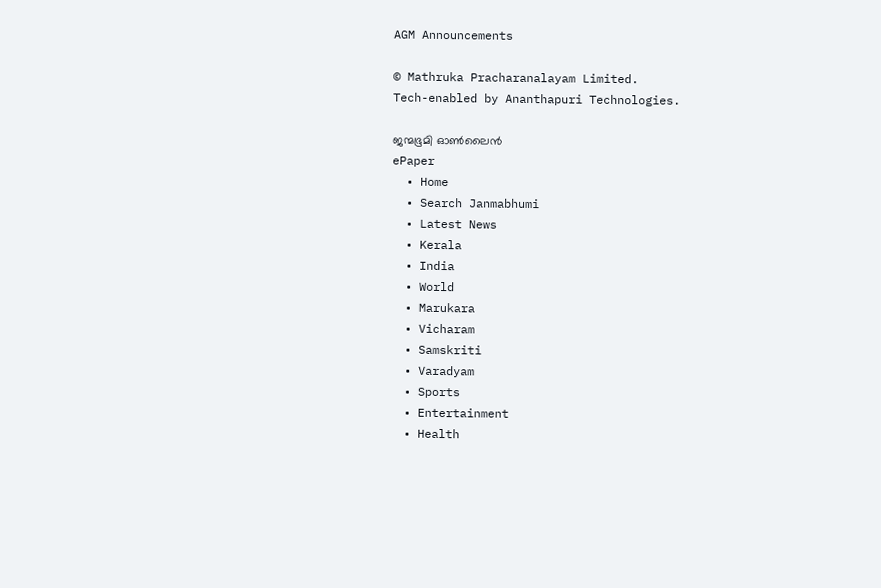AGM Announcements

© Mathruka Pracharanalayam Limited.
Tech-enabled by Ananthapuri Technologies.

ജന്മഭൂമി ഓണ്‍ലൈന്‍
ePaper
  • Home
  • Search Janmabhumi
  • Latest News
  • Kerala
  • India
  • World
  • Marukara
  • Vicharam
  • Samskriti
  • Varadyam
  • Sports
  • Entertainment
  • Health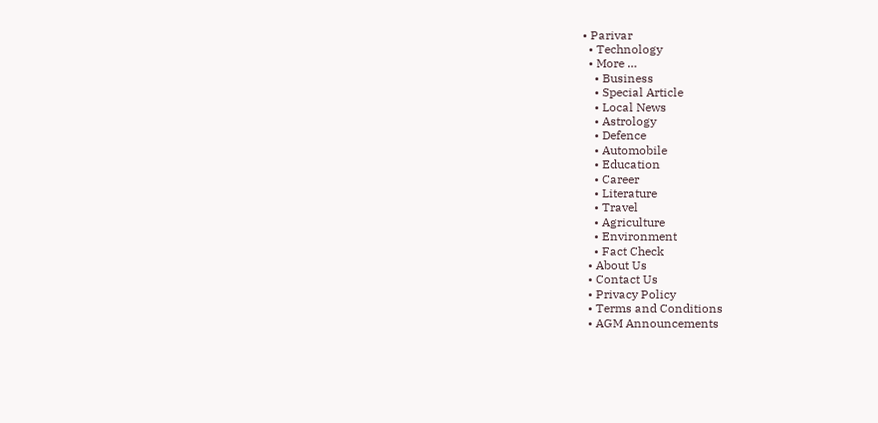• Parivar
  • Technology
  • More …
    • Business
    • Special Article
    • Local News
    • Astrology
    • Defence
    • Automobile
    • Education
    • Career
    • Literature
    • Travel
    • Agriculture
    • Environment
    • Fact Check
  • About Us
  • Contact Us
  • Privacy Policy
  • Terms and Conditions
  • AGM Announcements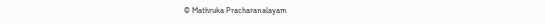© Mathruka Pracharanalayam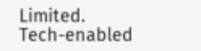Limited.
Tech-enabled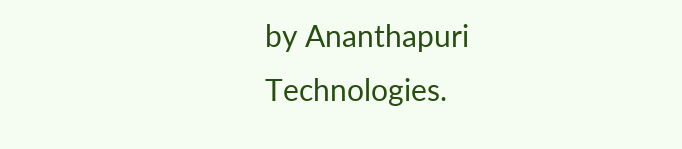by Ananthapuri Technologies.